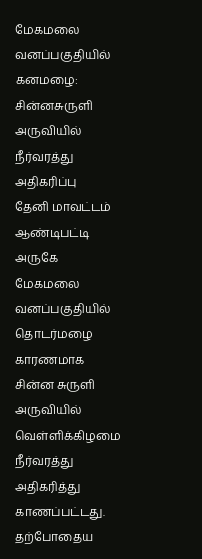மேகமலை வனப்பகுதியில் கனமழை: சின்னசுருளி அருவியில் நீர்வரத்து அதிகரிப்பு
தேனி மாவட்டம் ஆண்டிபட்டி அருகே மேகமலை வனப்பகுதியில் தொடர்மழை காரணமாக சின்ன சுருளி அருவியில் வெள்ளிக்கிழமை நீர்வரத்து அதிகரித்து காணப்பட்டது.
தற்போதைய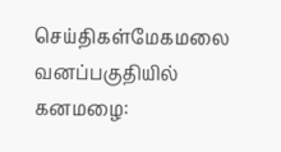செய்திகள்மேகமலை வனப்பகுதியில் கனமழை: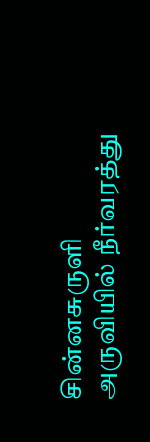சின்னசுருளி அருவியில் நீர்வரத்து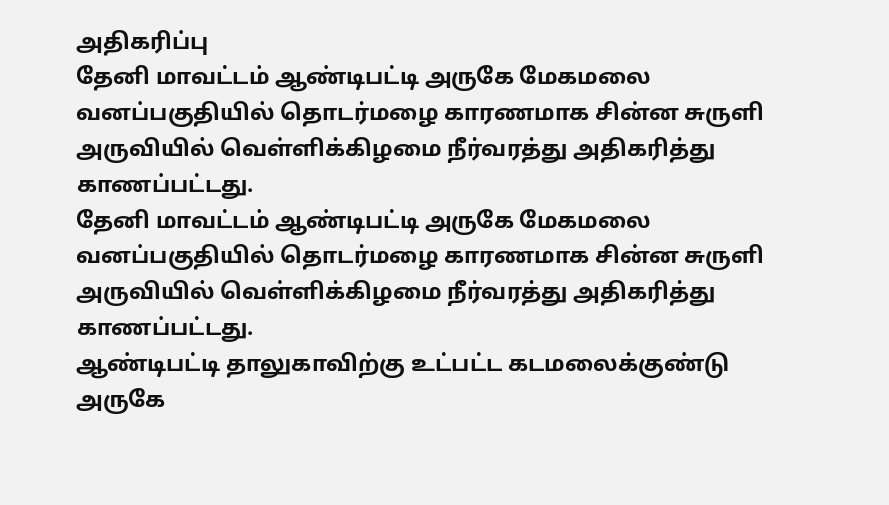அதிகரிப்பு
தேனி மாவட்டம் ஆண்டிபட்டி அருகே மேகமலை வனப்பகுதியில் தொடர்மழை காரணமாக சின்ன சுருளி அருவியில் வெள்ளிக்கிழமை நீர்வரத்து அதிகரித்து காணப்பட்டது.
தேனி மாவட்டம் ஆண்டிபட்டி அருகே மேகமலை வனப்பகுதியில் தொடர்மழை காரணமாக சின்ன சுருளி அருவியில் வெள்ளிக்கிழமை நீர்வரத்து அதிகரித்து காணப்பட்டது.
ஆண்டிபட்டி தாலுகாவிற்கு உட்பட்ட கடமலைக்குண்டு அருகே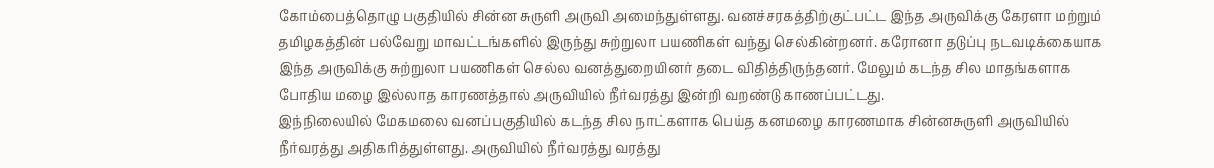கோம்பைத்தொழு பகுதியில் சின்ன சுருளி அருவி அமைந்துள்ளது. வனச்சரகத்திற்குட்பட்ட இந்த அருவிக்கு கேரளா மற்றும் தமிழகத்தின் பல்வேறு மாவட்டங்களில் இருந்து சுற்றுலா பயணிகள் வந்து செல்கின்றனர். கரோனா தடுப்பு நடவடிக்கையாக இந்த அருவிக்கு சுற்றுலா பயணிகள் செல்ல வனத்துறையினர் தடை விதித்திருந்தனர். மேலும் கடந்த சில மாதங்களாக போதிய மழை இல்லாத காரணத்தால் அருவியில் நீர்வரத்து இன்றி வறண்டு காணப்பட்டது.
இந்நிலையில் மேகமலை வனப்பகுதியில் கடந்த சில நாட்களாக பெய்த கனமழை காரணமாக சின்னசுருளி அருவியில் நீர்வரத்து அதிகரித்துள்ளது. அருவியில் நீர்வரத்து வரத்து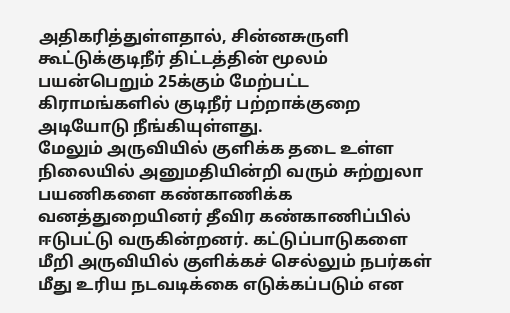அதிகரித்துள்ளதால், சின்னசுருளி கூட்டுக்குடிநீர் திட்டத்தின் மூலம் பயன்பெறும் 25க்கும் மேற்பட்ட கிராமங்களில் குடிநீர் பற்றாக்குறை அடியோடு நீங்கியுள்ளது.
மேலும் அருவியில் குளிக்க தடை உள்ள நிலையில் அனுமதியின்றி வரும் சுற்றுலா பயணிகளை கண்காணிக்க வனத்துறையினர் தீவிர கண்காணிப்பில் ஈடுபட்டு வருகின்றனர். கட்டுப்பாடுகளை மீறி அருவியில் குளிக்கச் செல்லும் நபர்கள் மீது உரிய நடவடிக்கை எடுக்கப்படும் என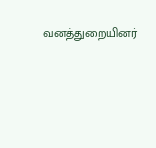வனத்துறையினர்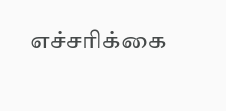எச்சரிக்கை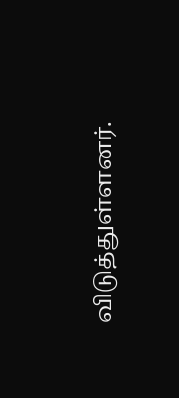விடுத்துள்ளனர்.